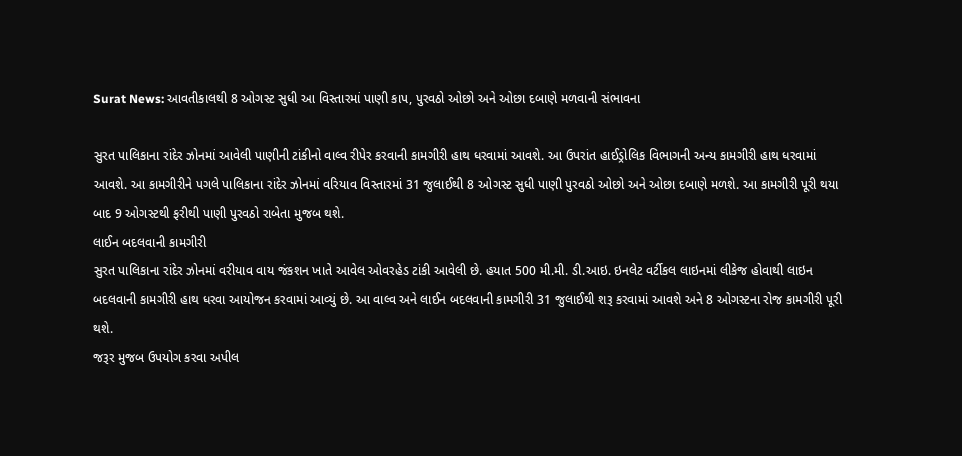Surat News: આવતીકાલથી 8 ઓગસ્ટ સુધી આ વિસ્તારમાં પાણી કાપ, પુરવઠો ઓછો અને ઓછા દબાણે મળવાની સંભાવના

સુરત પાલિકાના રાંદેર ઝોનમાં આવેલી પાણીની ટાંકીનો વાલ્વ રીપેર કરવાની કામગીરી હાથ ધરવામાં આવશે. આ ઉપરાંત હાઈડ્રોલિક વિભાગની અન્ય કામગીરી હાથ ધરવામાં આવશે. આ કામગીરીને પગલે પાલિકાના રાંદેર ઝોનમાં વરિયાવ વિસ્તારમાં 31 જુલાઈથી 8 ઓગસ્ટ સુધી પાણી પુરવઠો ઓછો અને ઓછા દબાણે મળશે. આ કામગીરી પૂરી થયા બાદ 9 ઓગસ્ટથી ફરીથી પાણી પુરવઠો રાબેતા મુજબ થશે.
લાઈન બદલવાની કામગીરી
સુરત પાલિકાના રાંદેર ઝોનમાં વરીયાવ વાય જંકશન ખાતે આવેલ ઓવરહેડ ટાંકી આવેલી છે. હયાત 500 મી.મી. ડી.આઇ. ઇનલેટ વર્ટીકલ લાઇનમાં લીકેજ હોવાથી લાઇન બદલવાની કામગીરી હાથ ધરવા આયોજન કરવામાં આવ્યું છે. આ વાલ્વ અને લાઈન બદલવાની કામગીરી 31 જુલાઈથી શરૂ કરવામાં આવશે અને 8 ઓગસ્ટના રોજ કામગીરી પૂરી થશે.
જરૂર મુજબ ઉપયોગ કરવા અપીલ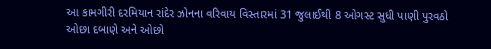આ કામગીરી દરમિયાન રાંદેર ઝોનના વરિવાય વિસ્તારમાં 31 જુલાઈથી 8 ઓગસ્ટ સુધી પાણી પુરવઠો ઓછા દબાણે અને ઓછો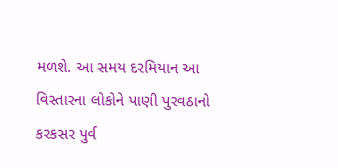મળશે. આ સમય દરમિયાન આ વિસ્તારના લોકોને પાણી પુરવઠાનો કરકસર પુર્વ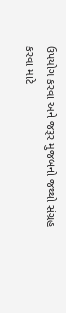ઉપયોગ કરવા અને જરૂર મુજબનો જથ્થો સંગ્રહ કરવા માટે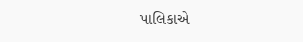પાલિકાએ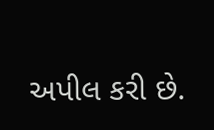અપીલ કરી છે.